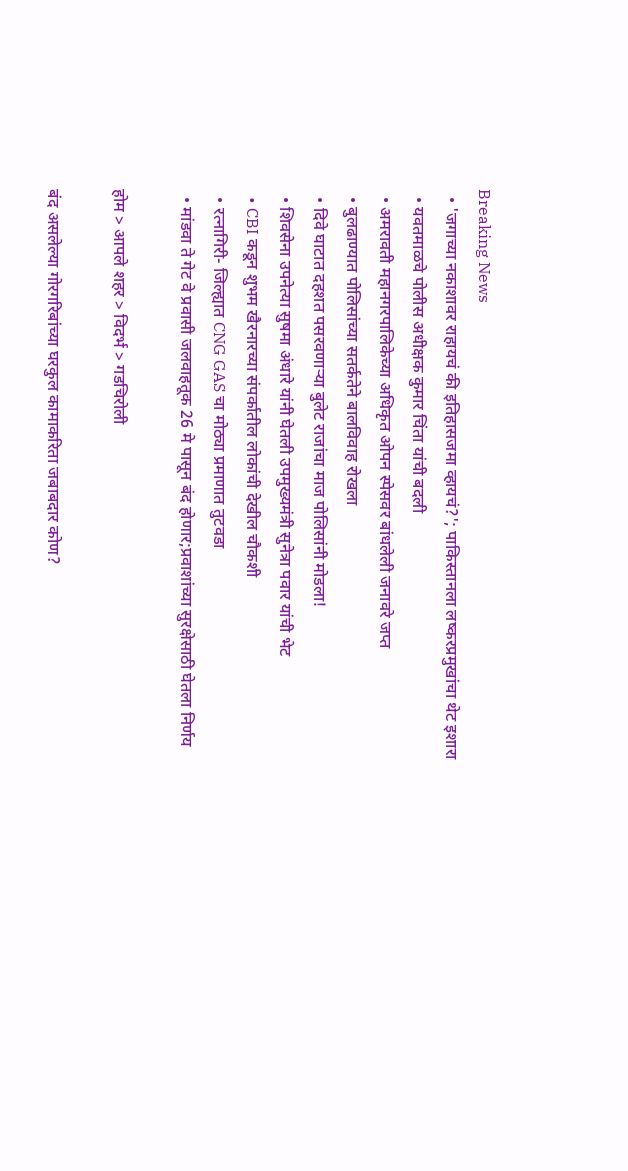Breaking News
  • 'जगाच्या नकाशावर राहायचं की इतिहासजमा व्हायचं?'; पाकिस्तानला लष्करप्रमुखांचा थेट इशारा
  • यवतमाळचे पोलीस अधीक्षक कुमार चिंता यांची बदली
  • अमरावती महानगरपालिकेच्या अधिकृत ओपन स्पेसवर बांधलेली जनावरे जप्त
  • बुलढाण्यात पोलिसांच्या सतर्कतेने बालविवाह रोखला
  • दिवे घाटात दहशत पसरवणाऱ्या बुलेट राजांचा माज पोलिसांनी मोडला!
  • शिवसेना उपनेत्या सुषमा अंधारे यांनी घेतली उपमुख्यमंत्री सुनेत्रा पवार यांची भेट
  • CBI कडून शुभम खैरनारच्या संपर्कातील लोकांची देखील चौकशी
  • रत्नागिरी- जिल्ह्यात CNG GAS चा मोठ्या प्रमाणात तुटवडा
  • मांडवा ते गेट वे प्रवासी जलवाहतूक 26 मे पासून बंद होणार;प्रवाशांच्या सुरक्षेसाठी घेतला निर्णय

होम > आपले शहर > विदर्भ > गडचिरोली

बंद असलेल्या गोरगरिबांच्या घरकुल कामाकरिता जबाबदार कोण?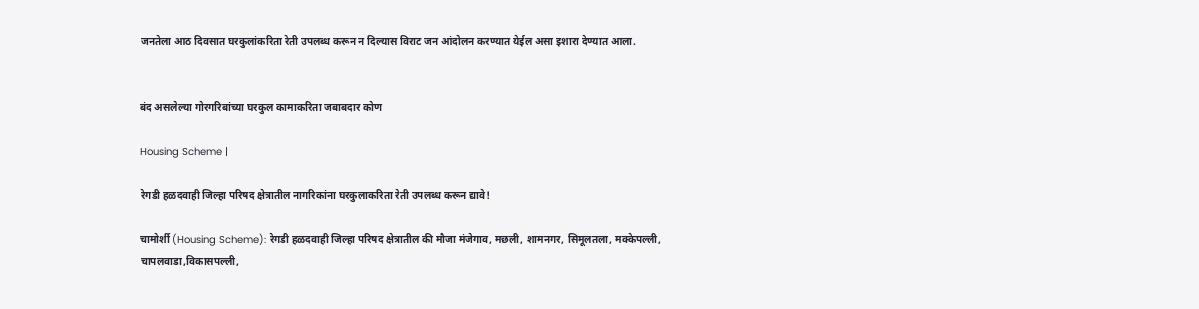जनतेला आठ दिवसात घरकुलांकरिता रेती उपलब्ध करून न दिल्यास विराट जन आंदोलन करण्यात येईल असा इशारा देण्यात आला.


बंद असलेल्या गोरगरिबांच्या घरकुल कामाकरिता जबाबदार कोण

Housing Scheme |

रेगडी हळदवाही जिल्हा परिषद क्षेत्रातील नागरिकांना घरकुलाकरिता रेती उपलब्ध करून द्यावे!

चामोर्शी (Housing Scheme): रेगडी हळदवाही जिल्हा परिषद क्षेत्रातील की मौजा मंजेगाव, मछली, शामनगर, सिमूलतला, मक्केपल्ली, चापलवाडा,विकासपल्ली,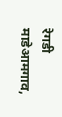रेगडी माडेआमगाव,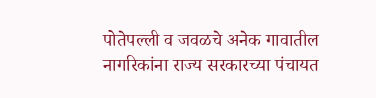पोतेपल्ली व जवळचे अनेक गावातील नागरिकांना राज्य सरकारच्या पंचायत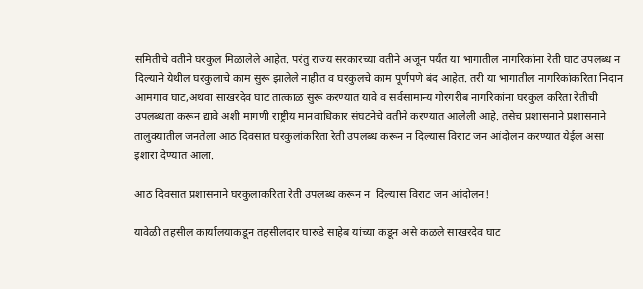समितीचे वतीने घरकुल मिळालेले आहेत. परंतु राज्य सरकारच्या वतीने अजून पर्यंत या भागातील नागरिकांना रेती घाट उपलब्ध न दिल्याने येथील घरकुलाचे काम सुरू झालेले नाहीत व घरकुलचे काम पूर्णपणे बंद आहेत. तरी या भागातील नागरिकांकरिता निदान आमगाव घाट,अथवा साखरदेव घाट तात्काळ सुरू करण्यात यावे व सर्वसामान्य गोरगरीब नागरिकांना घरकुल करिता रेतीची उपलब्धता करून द्यावे अशी मागणी राष्ट्रीय मानवाधिकार संघटनेचे वतीने करण्यात आलेली आहे. तसेच प्रशासनाने प्रशासनाने तालुक्यातील जनतेला आठ दिवसात घरकुलांकरिता रेती उपलब्ध करून न दिल्यास विराट जन आंदोलन करण्यात येईल असा इशारा देण्यात आला.

आठ दिवसात प्रशासनाने घरकुलाकरिता रेती उपलब्ध करून न  दिल्यास विराट जन आंदोलन!

यावेळी तहसील कार्यालयाकडून तहसीलदार घारुडे साहेब यांच्या कडून असे कळले साखरदेव घाट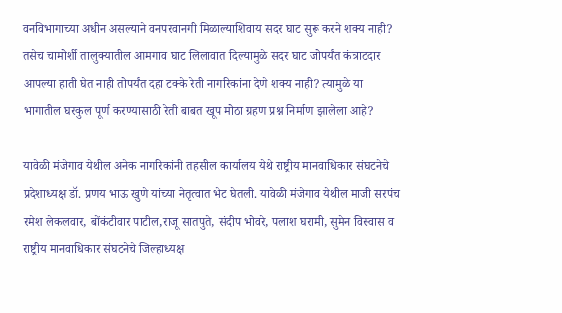वनविभागाच्या अधीन असल्याने वनपरवानगी मिळाल्याशिवाय सदर घाट सुरू करने शक्य नाही? तसेच चामोर्शी तालुक्यातील आमगाव घाट लिलावात दिल्यामुळे सदर घाट जोपर्यंत कंत्राटदार आपल्या हाती घेत नाही तोपर्यंत दहा टक्के रेती नागरिकांना देणे शक्य नाही? त्यामुळे या भागातील घरकुल पूर्ण करण्यासाठी रेती बाबत खूप मोठा ग्रहण प्रश्न निर्माण झालेला आहे?

यावेळी मंजेगाव येथील अनेक नागरिकांनी तहसील कार्यालय येथे राष्ट्रीय मानवाधिकार संघटनेचे प्रदेशाध्यक्ष डॉ. प्रणय भाऊ खुणे यांच्या नेतृत्वात भेट घेतली. यावेळी मंजेगाव येथील माजी सरपंच रमेश लेकलवार, बोंकंटीवार पाटील,राजू सातपुते, संदीप भोवरे, पलाश घरामी, सुमेन विस्वास व राष्ट्रीय मानवाधिकार संघटनेचे जिल्हाध्यक्ष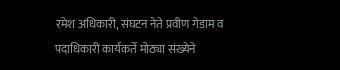रमेश अधिकारी, संघटन नेते प्रवीण गेडाम व पदाधिकारी कार्यकर्ते मोठ्या संख्येने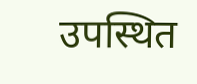उपस्थित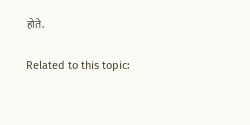होते.

Related to this topic: